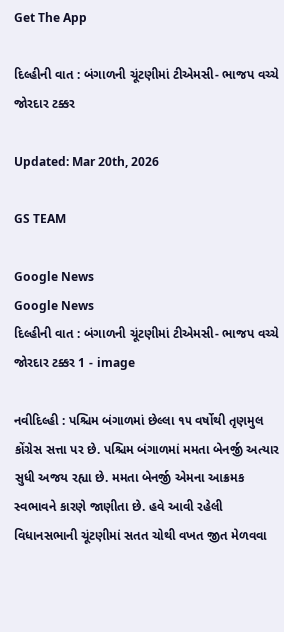Get The App

દિલ્હીની વાત : બંગાળની ચૂંટણીમાં ટીએમસી- ભાજપ વચ્ચે જોરદાર ટક્કર

Updated: Mar 20th, 2026

GS TEAM

Google News
Google News
દિલ્હીની વાત : બંગાળની ચૂંટણીમાં ટીએમસી- ભાજપ વચ્ચે જોરદાર ટક્કર 1 - image

નવીદિલ્હી : પશ્ચિમ બંગાળમાં છેલ્લા ૧૫ વર્ષોથી તૃણમુલ કોંગ્રેસ સત્તા પર છે. પશ્ચિમ બંગાળમાં મમતા બેનર્જી અત્યાર સુધી અજય રહ્યા છે. મમતા બેનર્જી એમના આક્રમક સ્વભાવને કારણે જાણીતા છે. હવે આવી રહેલી વિધાનસભાની ચૂંટણીમાં સતત ચોથી વખત જીત મેળવવા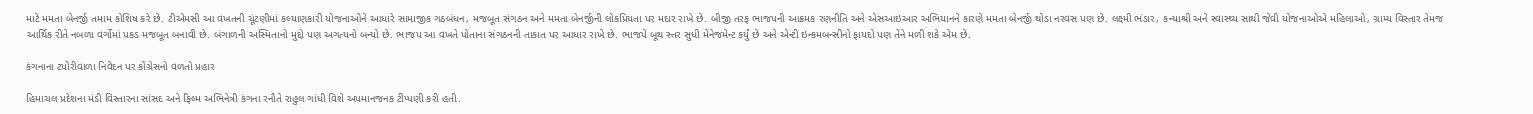માટે મમતા બેનર્જી તમામ કોશિષ કરે છે. ટીએમસી આ વખતની ચૂંટણીમાં કલ્યાણકારી યોજનાઓને આધારે સામાજીક ગઠબંધન, મજબૂત સંગઠન અને મમતા બેનર્જીની લોકપ્રિયતા પર મદાર રાખે છે. બીજી તરફ ભાજપની આક્રમક રણનીતિ અને એસઆઇઆર અભિયાનને કારણે મમતા બેનર્જી થોડા નરવસ પણ છે. લક્ષ્મી ભંડાર, કન્યાશ્રી અને સ્વાસ્થ્ય સાથી જેવી યોજનાઓએ મહિલાઓ, ગ્રામ્ય વિસ્તાર તેમજ આર્થિક રીતે નબળા વર્ગોમાં પકડ મજબૂત બનાવી છે. બંગાળની અસ્મિતાનો મુદ્દો પણ અગત્યનો બન્યો છે. ભાજપ આ વખતે પોતાના સંગઠનની તાકાત પર આધાર રાખે છે. ભાજપે બૂથ સ્તર સુધી મેનેજમેન્ટ કર્યું છે અને એન્ટી ઇન્કમબન્સીનો ફાયદો પણ તેને મળી શકે એમ છે.

કંગનાના ટપોરીવાળા નિવેદન પર કોંગ્રેસનો વળતો પ્રહાર

હિમાચલ પ્રદેશના મંડી વિસ્તારના સાંસદ અને ફિલ્મ અભિનેત્રી કંગના રનૌતે રાહુલ ગાંધી વિશે અપમાનજનક ટીપ્પણી કરી હતી.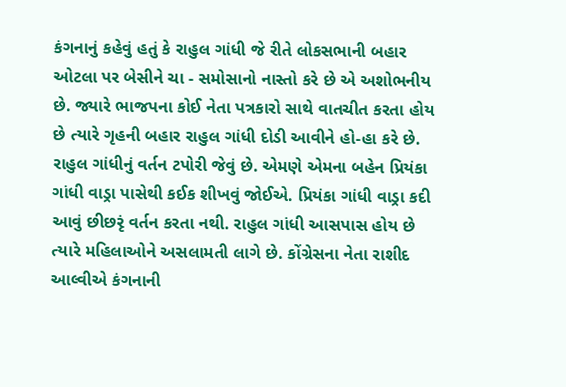કંગનાનું કહેવું હતું કે રાહુલ ગાંધી જે રીતે લોકસભાની બહાર ઓટલા પર બેસીને ચા - સમોસાનો નાસ્તો કરે છે એ અશોભનીય છે. જ્યારે ભાજપના કોઈ નેતા પત્રકારો સાથે વાતચીત કરતા હોય છે ત્યારે ગૃહની બહાર રાહુલ ગાંધી દોડી આવીને હો-હા કરે છે. રાહુલ ગાંધીનું વર્તન ટપોરી જેવું છે. એમણે એમના બહેન પ્રિયંકા ગાંધી વાડ્રા પાસેથી કઈક શીખવું જોઈએ. પ્રિયંકા ગાંધી વાડ્રા કદી આવું છીછરૃં વર્તન કરતા નથી. રાહુલ ગાંધી આસપાસ હોય છે ત્યારે મહિલાઓને અસલામતી લાગે છે. કોંગ્રેસના નેતા રાશીદ આલ્વીએ કંગનાની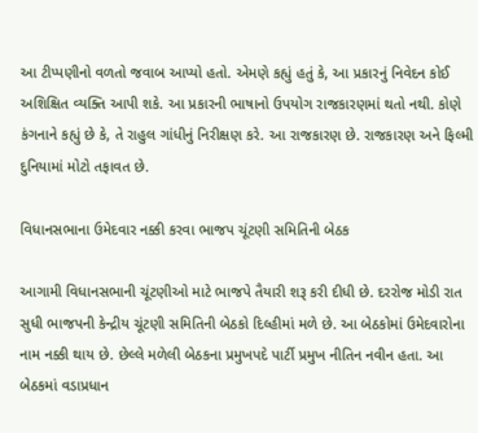આ ટીપ્પણીનો વળતો જવાબ આપ્યો હતો. એમણે કહ્યું હતું કે, આ પ્રકારનું નિવેદન કોઈ અશિક્ષિત વ્યક્તિ આપી શકે. આ પ્રકારની ભાષાનો ઉપયોગ રાજકારણમાં થતો નથી. કોણે કંગનાને કહ્યું છે કે, તે રાહુલ ગાંધીનું નિરીક્ષણ કરે. આ રાજકારણ છે. રાજકારણ અને ફિલ્મી દુનિયામાં મોટો તફાવત છે.

વિધાનસભાના ઉમેદવાર નક્કી કરવા ભાજપ ચૂંટણી સમિતિની બેઠક

આગામી વિધાનસભાની ચૂંટણીઓ માટે ભાજપે તૈયારી શરૂ કરી દીધી છે. દરરોજ મોડી રાત સુધી ભાજપની કેન્દ્રીય ચૂંટણી સમિતિની બેઠકો દિલ્હીમાં મળે છે. આ બેઠકોમાં ઉમેદવારોના નામ નક્કી થાય છે. છેલ્લે મળેલી બેઠકના પ્રમુખપદે પાર્ટી પ્રમુખ નીતિન નવીન હતા. આ બેઠકમાં વડાપ્રધાન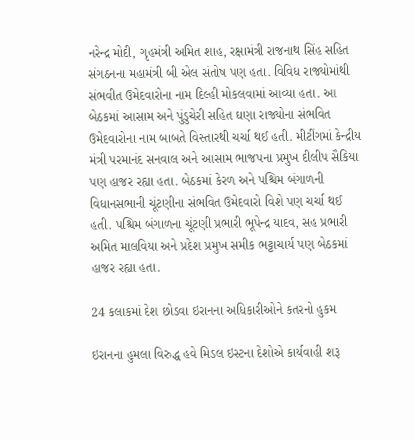નરેન્દ્ર મોદી, ગૃહમંત્રી અમિત શાહ, રક્ષામંત્રી રાજનાથ સિંહ સહિત સંગઠનના મહામંત્રી બી એલ સંતોષ પણ હતા. વિવિધ રાજ્યોમાંથી સંભવીત ઉમેદવારોના નામ દિલ્હી મોકલવામાં આવ્યા હતા. આ બેઠકમાં આસામ અને પુંડુચેરી સહિત ઘણા રાજ્યોના સંભવિત ઉમેદવારોના નામ બાબતે વિસ્તારથી ચર્ચા થઈ હતી. મીટીંગમાં કેન્દ્રીય મંત્રી પરમાનંદ સનવાલ અને આસામ ભાજપના પ્રમુખ દીલીપ સૈકિયા પણ હાજર રહ્યા હતા. બેઠકમાં કેરળ અને પશ્ચિમ બંગાળની વિધાનસભાની ચૂંટણીના સંભવિત ઉમેદવારો વિશે પણ ચર્ચા થઈ હતી. પશ્ચિમ બંગાળના ચૂંટણી પ્રભારી ભૂપેન્દ્ર યાદવ, સહ પ્રભારી અમિત માલવિયા અને પ્રદેશ પ્રમુખ સમીક ભટ્ટાચાર્ય પણ બેઠકમાં હાજર રહ્યા હતા.

24 કલાકમાં દેશ છોડવા ઇરાનના અધિકારીઓને કતરનો હુકમ

ઇરાનના હુમલા વિરુદ્ધ હવે મિડલ ઇસ્ટના દેશોએ કાર્યવાહી શરૂ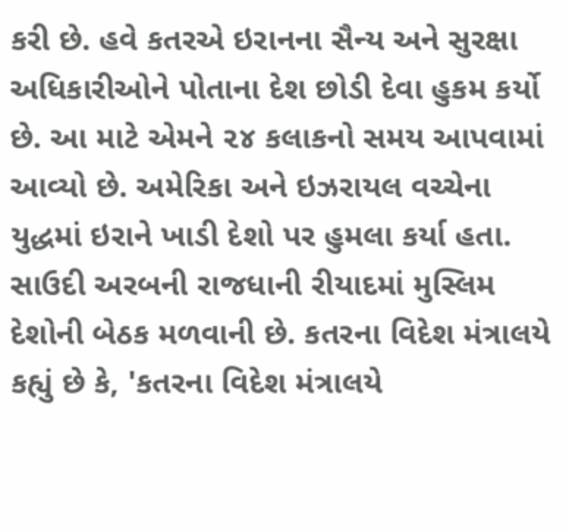કરી છે. હવે કતરએ ઇરાનના સૈન્ય અને સુરક્ષા અધિકારીઓને પોતાના દેશ છોડી દેવા હુકમ કર્યો છે. આ માટે એમને ૨૪ કલાકનો સમય આપવામાં આવ્યો છે. અમેરિકા અને ઇઝરાયલ વચ્ચેના યુદ્ધમાં ઇરાને ખાડી દેશો પર હુમલા કર્યા હતા. સાઉદી અરબની રાજધાની રીયાદમાં મુસ્લિમ દેશોની બેઠક મળવાની છે. કતરના વિદેશ મંત્રાલયે કહ્યું છે કે, 'કતરના વિદેશ મંત્રાલયે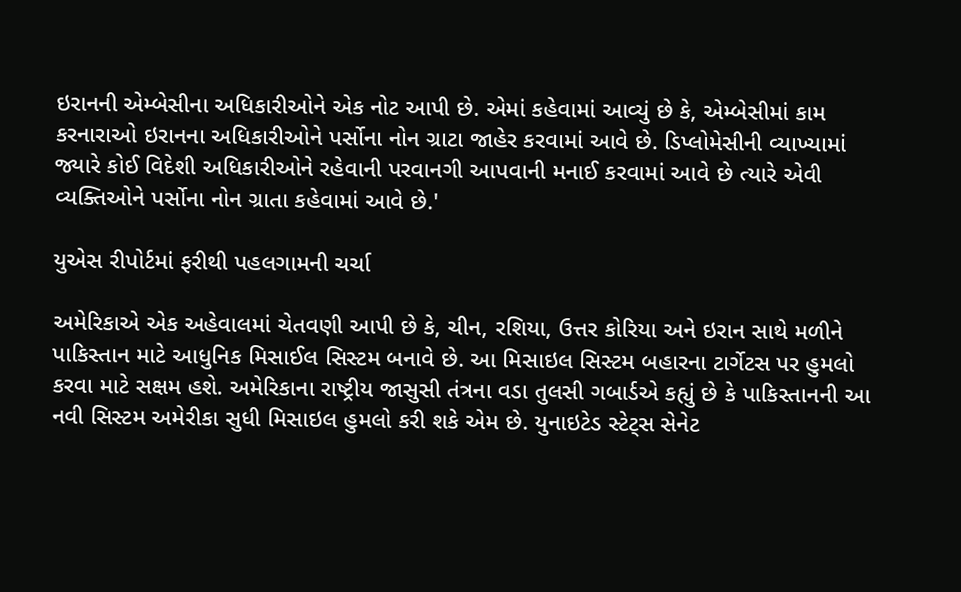ઇરાનની એમ્બેસીના અધિકારીઓને એક નોટ આપી છે. એમાં કહેવામાં આવ્યું છે કે, એમ્બેસીમાં કામ કરનારાઓ ઇરાનના અધિકારીઓને પર્સોના નોન ગ્રાટા જાહેર કરવામાં આવે છે. ડિપ્લોમેસીની વ્યાખ્યામાં જ્યારે કોઈ વિદેશી અધિકારીઓને રહેવાની પરવાનગી આપવાની મનાઈ કરવામાં આવે છે ત્યારે એવી વ્યક્તિઓને પર્સોના નોન ગ્રાતા કહેવામાં આવે છે.'

યુએસ રીપોર્ટમાં ફરીથી પહલગામની ચર્ચા

અમેરિકાએ એક અહેવાલમાં ચેતવણી આપી છે કે, ચીન, રશિયા, ઉત્તર કોરિયા અને ઇરાન સાથે મળીને પાકિસ્તાન માટે આધુનિક મિસાઈલ સિસ્ટમ બનાવે છે. આ મિસાઇલ સિસ્ટમ બહારના ટાર્ગેટસ પર હુમલો કરવા માટે સક્ષમ હશે. અમેરિકાના રાષ્ટ્રીય જાસુસી તંત્રના વડા તુલસી ગબાર્ડએ કહ્યું છે કે પાકિસ્તાનની આ નવી સિસ્ટમ અમેરીકા સુધી મિસાઇલ હુમલો કરી શકે એમ છે. યુનાઇટેડ સ્ટેટ્સ સેનેટ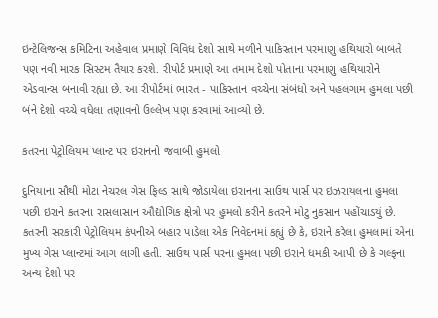ઇન્ટેલિજન્સ કમિટિના અહેવાલ પ્રમાણે વિવિધ દેશો સાથે મળીને પાકિસ્તાન પરમાણુ હથિયારો બાબતે પણ નવી મારક સિસ્ટમ તૈયાર કરશે. રીપોર્ટ પ્રમાણે આ તમામ દેશો પોતાના પરમાણુ હથિયારોને એડવાન્સ બનાવી રહ્યા છે. આ રીપોર્ટમાં ભારત - પાકિસ્તાન વચ્ચેના સંબંધો અને પહલગામ હુમલા પછી બંને દેશો વચ્ચે વધેલા તણાવનો ઉલ્લેખ પણ કરવામાં આવ્યો છે.

કતરના પેટ્રોલિયમ પ્લાન્ટ પર ઇરાનનો જવાબી હુમલો

દુનિયાના સૌથી મોટા નેચરલ ગેસ ફિલ્ડ સાથે જોડાયેલા ઇરાનના સાઉથ પાર્સ પર ઇઝરાયલના હુમલા પછી ઇરાને કતરના રાસલાસાન ઔદ્યોગિક ક્ષેત્રો પર હુમલો કરીને કતરને મોટુ નુકસાન પહોંચાડયું છે. કતરની સરકારી પેટ્રોલિયમ કંપનીએ બહાર પાડેલા એક નિવેદનમાં કહ્યું છે કે, ઇરાને કરેલા હુમલામાં એના મુખ્ય ગેસ પ્લાન્ટમાં આગ લાગી હતી. સાઉથ પાર્સ પરના હુમલા પછી ઇરાને ધમકી આપી છે કે ગલ્ફના અન્ય દેશો પર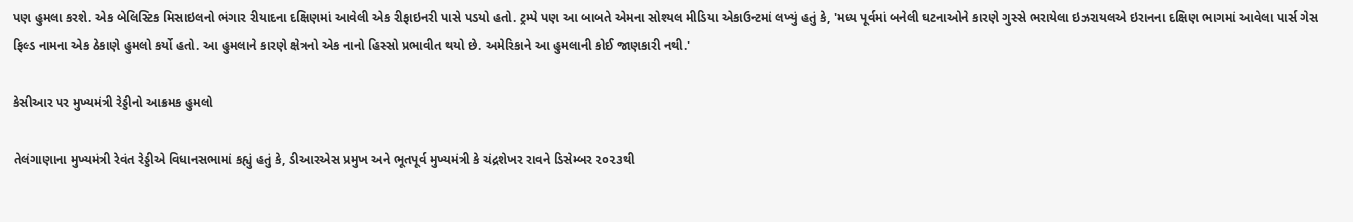પણ હુમલા કરશે. એક બેલિસ્ટિક મિસાઇલનો ભંગાર રીયાદના દક્ષિણમાં આવેલી એક રીફાઇનરી પાસે પડયો હતો. ટ્રમ્પે પણ આ બાબતે એમના સોશ્યલ મીડિયા એકાઉન્ટમાં લખ્યું હતું કે, 'મધ્ય પૂર્વમાં બનેલી ઘટનાઓને કારણે ગુસ્સે ભરાયેલા ઇઝરાયલએ ઇરાનના દક્ષિણ ભાગમાં આવેલા પાર્સ ગેસ ફિલ્ડ નામના એક ઠેકાણે હુમલો કર્યો હતો. આ હુમલાને કારણે ક્ષેત્રનો એક નાનો હિસ્સો પ્રભાવીત થયો છે. અમેરિકાને આ હુમલાની કોઈ જાણકારી નથી.'

કેસીઆર પર મુખ્યમંત્રી રેડ્ડીનો આક્રમક હુમલો

તેલંગાણાના મુખ્યમંત્રી રેવંત રેડ્ડીએ વિધાનસભામાં કહ્યું હતું કે, ડીઆરએસ પ્રમુખ અને ભૂતપૂર્વ મુખ્યમંત્રી કે ચંદ્રશેખર રાવને ડિસેમ્બર ૨૦૨૩થી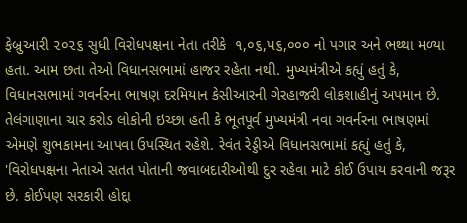ફેબ્રુઆરી ૨૦૨૬ સુધી વિરોધપક્ષના નેતા તરીકે  ૧,૦૬,૫૬,૦૦૦ નો પગાર અને ભથ્થા મળ્યા હતા. આમ છતા તેઓ વિધાનસભામાં હાજર રહેતા નથી. મુખ્યમંત્રીએ કહ્યું હતું કે, વિધાનસભામાં ગવર્નરના ભાષણ દરમિયાન કેસીઆરની ગેરહાજરી લોકશાહીનું અપમાન છે. તેલંગાણાના ચાર કરોડ લોકોની ઇચ્છા હતી કે ભૂતપૂર્વ મુખ્યમંત્રી નવા ગવર્નરના ભાષણમાં એમણે શુભકામના આપવા ઉપસ્થિત રહેશે. રેવંત રેડ્ડીએ વિધાનસભામાં કહ્યું હતું કે, 'વિરોધપક્ષના નેતાએ સતત પોતાની જવાબદારીઓથી દુર રહેવા માટે કોઈ ઉપાય કરવાની જરૂર છે. કોઈપણ સરકારી હોદ્દા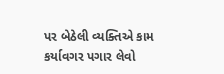પર બેઠેલી વ્યક્તિએ કામ કર્યાવગર પગાર લેવો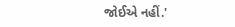જોઈએ નહીં.'